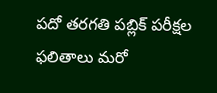పదో తరగతి పబ్లిక్ పరీక్షల ఫలితాలు మరో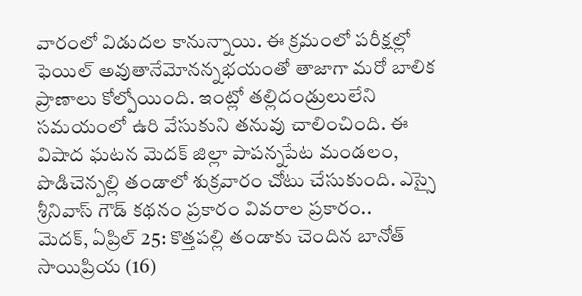వారంలో విడుదల కానున్నాయి. ఈ క్రమంలో పరీక్షల్లో ఫెయిల్ అవుతానేమోనన్నభయంతో తాజాగా మరో బాలిక ప్రాణాలు కోల్పోయింది. ఇంట్లో తల్లిదండ్రులులేని సమయంలో ఉరి వేసుకుని తనువు చాలించింది. ఈ విషాద ఘటన మెదక్ జిల్లా పాపన్నపేట మండలం, పొడిచెన్పల్లి తండాలో శుక్రవారం చోటు చేసుకుంది. ఎస్సై శ్రీనివాస్ గౌడ్ కథనం ప్రకారం వివరాల ప్రకారం..
మెదక్, ఏప్రిల్ 25: కొత్తపల్లి తండాకు చెందిన బానోత్ సాయిప్రియ (16)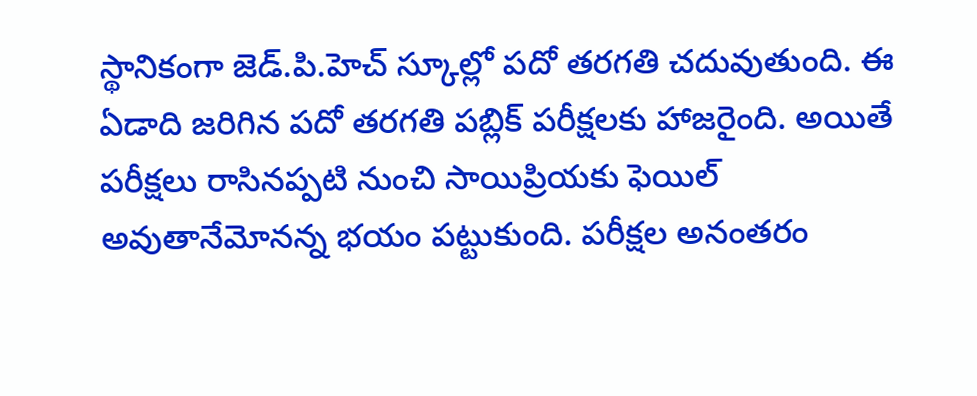స్థానికంగా జెడ్.పి.హెచ్ స్కూల్లో పదో తరగతి చదువుతుంది. ఈ ఏడాది జరిగిన పదో తరగతి పబ్లిక్ పరీక్షలకు హాజరైంది. అయితే పరీక్షలు రాసినప్పటి నుంచి సాయిప్రియకు ఫెయిల్ అవుతానేమోనన్న భయం పట్టుకుంది. పరీక్షల అనంతరం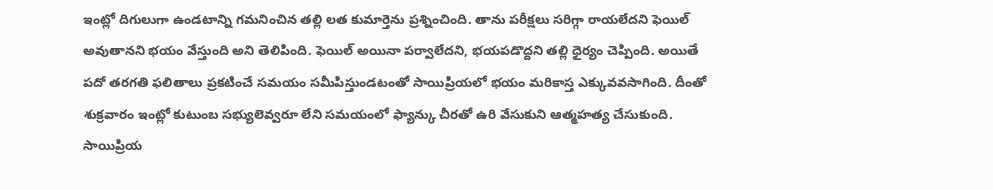ఇంట్లో దిగులుగా ఉండటాన్ని గమనించిన తల్లి లత కుమార్తెను ప్రశ్నించింది. తాను పరీక్షలు సరిగ్గా రాయలేదని ఫెయిల్ అవుతానని భయం వేస్తుంది అని తెలిపింది. ఫెయిల్ అయినా పర్వాలేదని, భయపడొద్దని తల్లి ధైర్యం చెప్పింది. అయితే పదో తరగతి ఫలితాలు ప్రకటించే సమయం సమీపిస్తుండటంతో సాయిప్రియలో భయం మరికాస్త ఎక్కువవసాగింది. దీంతో శుక్రవారం ఇంట్లో కుటుంబ సభ్యులెవ్వరూ లేని సమయంలో ఫ్యాన్కు చీరతో ఉరి వేసుకుని ఆత్మహత్య చేసుకుంది.
సాయిప్రియ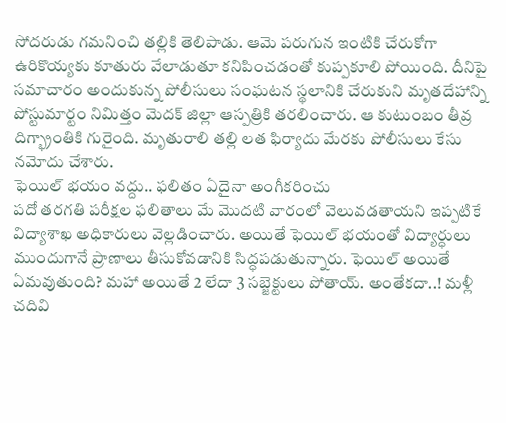సోదరుడు గమనించి తల్లికి తెలిపాడు. ఆమె పరుగున ఇంటికి చేరుకోగా ఉరికొయ్యకు కూతురు వేలాడుతూ కనిపించడంతో కుప్పకూలి పోయింది. దీనిపై సమాచారం అందుకున్న పోలీసులు సంఘటన స్థలానికి చేరుకుని మృతదేహాన్ని పోస్టుమార్టం నిమిత్తం మెదక్ జిల్లా ఆస్పత్రికి తరలించారు. ఆ కుటుంబం తీవ్ర దిగ్భ్రాంతికి గురైంది. మృతురాలి తల్లి లత ఫిర్యాదు మేరకు పోలీసులు కేసు నమోదు చేశారు.
ఫెయిల్ భయం వద్దు.. ఫలితం ఏదైనా అంగీకరించు
పదో తరగతి పరీక్షల ఫలితాలు మే మొదటి వారంలో వెలువడతాయని ఇప్పటికే విద్యాశాఖ అధికారులు వెల్లడించారు. అయితే ఫెయిల్ భయంతో విద్యార్ధులు ముందుగానే ప్రాణాలు తీసుకోవడానికి సిద్ధపడుతున్నారు. ఫెయిల్ అయితే ఏమవుతుంది? మహా అయితే 2 లేదా 3 సబ్జెక్టులు పోతాయ్. అంతేకదా..! మళ్లీ చదివి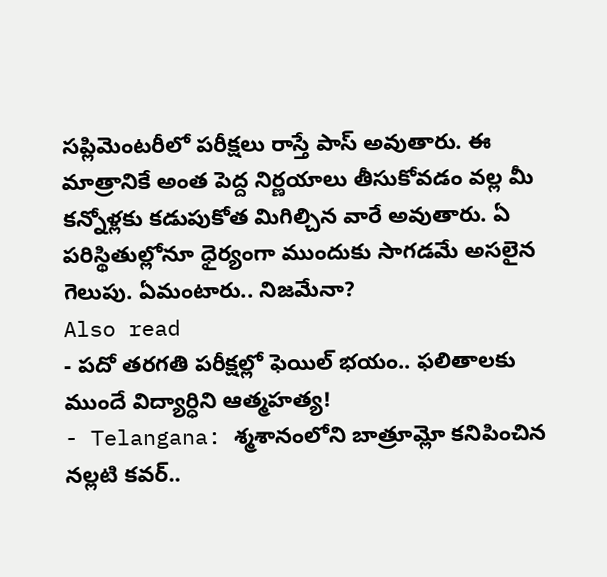సప్లిమెంటరీలో పరీక్షలు రాస్తే పాస్ అవుతారు. ఈ మాత్రానికే అంత పెద్ద నిర్ణయాలు తీసుకోవడం వల్ల మీ కన్నోళ్లకు కడుపుకోత మిగిల్చిన వారే అవుతారు. ఏ పరిస్థితుల్లోనూ ధైర్యంగా ముందుకు సాగడమే అసలైన గెలుపు. ఏమంటారు.. నిజమేనా?
Also read
- పదో తరగతి పరీక్షల్లో ఫెయిల్ భయం.. ఫలితాలకు ముందే విద్యార్ధిని ఆత్మహత్య!
- Telangana: శ్మశానంలోని బాత్రూమ్లో కనిపించిన నల్లటి కవర్..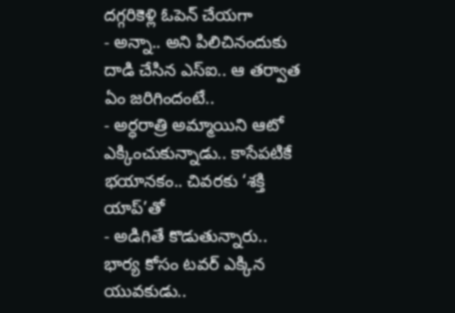దగ్గరికెళ్లి ఓపెన్ చేయగా
- అన్నా.. అని పిలిచినందుకు దాడి చేసిన ఎస్ఐ.. ఆ తర్వాత ఏం జరిగిందంటే..
- అర్ధరాత్రి అమ్మాయిని ఆటో ఎక్కించుకున్నాడు.. కాసేపటికే భయానకం.. చివరకు ‘శక్తి యాప్’తో
- అడిగితే కొడుతున్నారు.. భార్య కోసం టవర్ ఎక్కిన యువకుడు..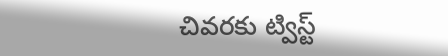చివరకు ట్విస్ట్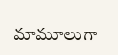మామూలుగా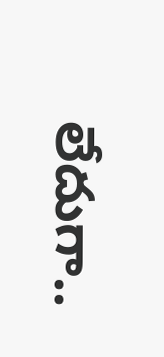లేదుగా..